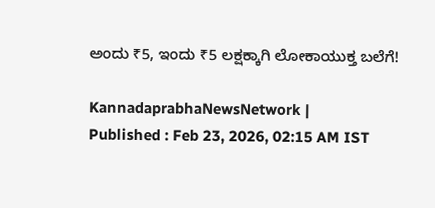ಅಂದು ₹5, ಇಂದು ₹5 ಲಕ್ಷಕ್ಕಾಗಿ ಲೋಕಾಯುಕ್ತ ಬಲೆಗೆ!

KannadaprabhaNewsNetwork |
Published : Feb 23, 2026, 02:15 AM IST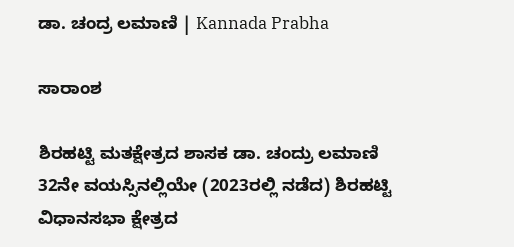ಡಾ. ಚಂದ್ರ ಲಮಾಣಿ | Kannada Prabha

ಸಾರಾಂಶ

ಶಿರಹಟ್ಟಿ ಮತಕ್ಷೇತ್ರದ ಶಾಸಕ ಡಾ. ಚಂದ್ರು ಲಮಾಣಿ 32ನೇ ವಯಸ್ಸಿನಲ್ಲಿಯೇ (2023ರಲ್ಲಿ ನಡೆದ) ಶಿರಹಟ್ಟಿ ವಿಧಾನಸಭಾ ಕ್ಷೇತ್ರದ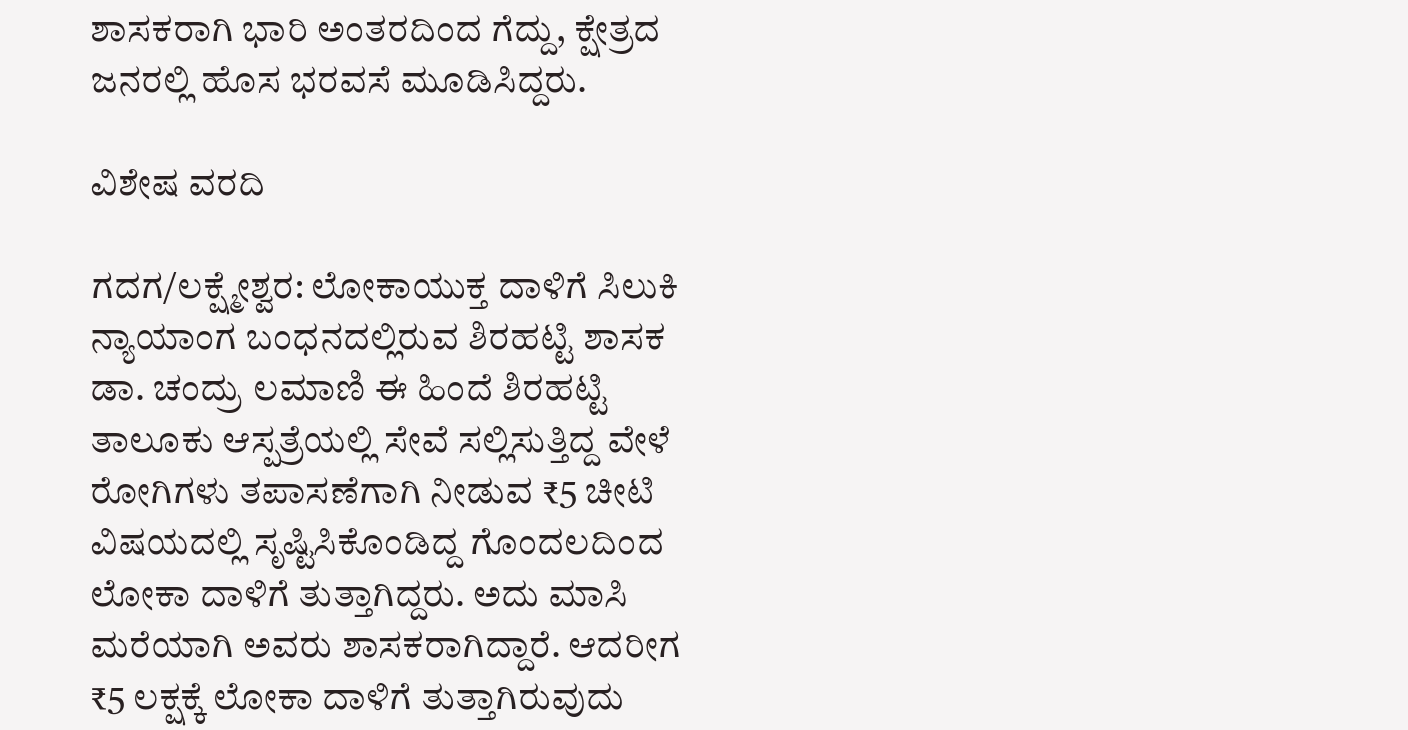ಶಾಸಕರಾಗಿ ಭಾರಿ ಅಂತರದಿಂದ ಗೆದ್ದು, ಕ್ಷೇತ್ರದ ಜನರಲ್ಲಿ ಹೊಸ ಭರವಸೆ ಮೂಡಿಸಿದ್ದರು.

ವಿಶೇಷ ವರದಿ

ಗದಗ/ಲಕ್ಷ್ಮೇಶ್ವರ: ಲೋಕಾಯುಕ್ತ ದಾಳಿಗೆ ಸಿಲುಕಿ ನ್ಯಾಯಾಂಗ ಬಂಧನದಲ್ಲಿರುವ ಶಿರಹಟ್ಟಿ ಶಾಸಕ ಡಾ. ಚಂದ್ರು ಲಮಾಣಿ ಈ ಹಿಂದೆ ಶಿರಹಟ್ಟಿ ತಾಲೂಕು ಆಸ್ಪತ್ರೆಯಲ್ಲಿ ಸೇವೆ ಸಲ್ಲಿಸುತ್ತಿದ್ದ ವೇಳೆ ರೋಗಿಗಳು ತಪಾಸಣೆಗಾಗಿ ನೀಡುವ ₹5 ಚೀಟಿ ವಿಷಯದಲ್ಲಿ ಸೃಷ್ಟಿಸಿಕೊಂಡಿದ್ದ ಗೊಂದಲದಿಂದ ಲೋಕಾ ದಾಳಿಗೆ ತುತ್ತಾಗಿದ್ದರು. ಅದು ಮಾಸಿ ಮರೆಯಾಗಿ ಅವರು ಶಾಸಕರಾಗಿದ್ದಾರೆ. ಆದರೀಗ ₹5 ಲಕ್ಷಕ್ಕೆ ಲೋಕಾ ದಾಳಿಗೆ ತುತ್ತಾಗಿರುವುದು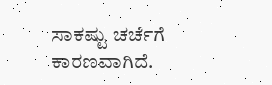ಸಾಕಷ್ಟು ಚರ್ಚೆಗೆ ಕಾರಣವಾಗಿದೆ.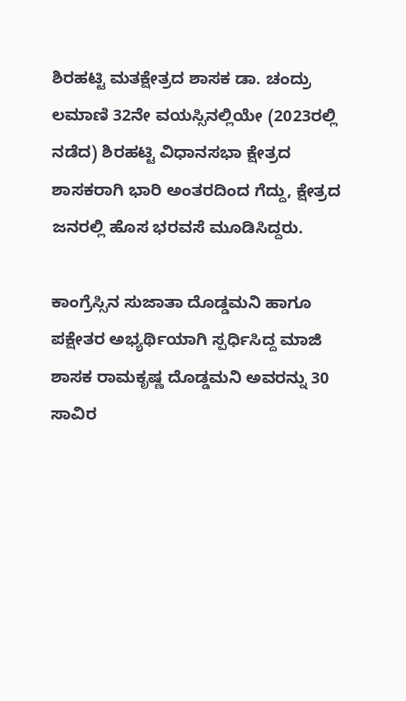ಶಿರಹಟ್ಟಿ ಮತಕ್ಷೇತ್ರದ ಶಾಸಕ ಡಾ. ಚಂದ್ರು ಲಮಾಣಿ 32ನೇ ವಯಸ್ಸಿನಲ್ಲಿಯೇ (2023ರಲ್ಲಿ ನಡೆದ) ಶಿರಹಟ್ಟಿ ವಿಧಾನಸಭಾ ಕ್ಷೇತ್ರದ ಶಾಸಕರಾಗಿ ಭಾರಿ ಅಂತರದಿಂದ ಗೆದ್ದು, ಕ್ಷೇತ್ರದ ಜನರಲ್ಲಿ ಹೊಸ ಭರವಸೆ ಮೂಡಿಸಿದ್ದರು.

ಕಾಂಗ್ರೆಸ್ಸಿನ ಸುಜಾತಾ ದೊಡ್ಡಮನಿ ಹಾಗೂ ಪಕ್ಷೇತರ ಅಭ್ಯರ್ಥಿಯಾಗಿ ಸ್ಪರ್ಧಿಸಿದ್ದ ಮಾಜಿ ಶಾಸಕ ರಾಮಕೃಷ್ಣ ದೊಡ್ಡಮನಿ ಅವರನ್ನು 30 ಸಾವಿರ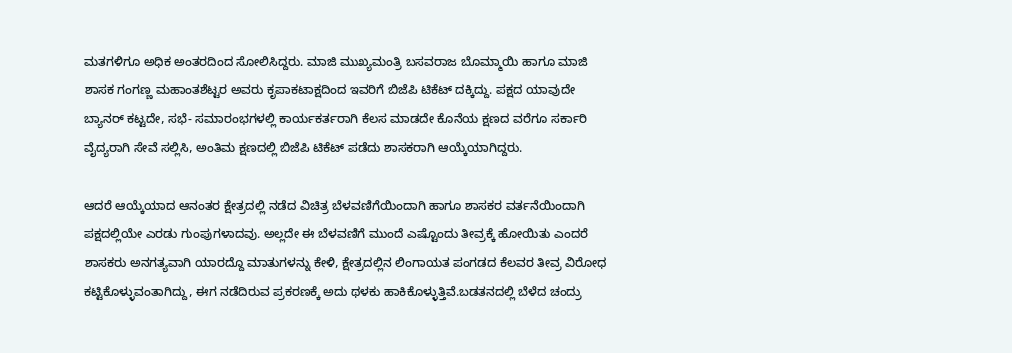ಮತಗಳಿಗೂ ಅಧಿಕ ಅಂತರದಿಂದ ಸೋಲಿಸಿದ್ದರು. ಮಾಜಿ ಮುಖ್ಯಮಂತ್ರಿ ಬಸವರಾಜ ಬೊಮ್ಮಾಯಿ ಹಾಗೂ ಮಾಜಿ ಶಾಸಕ ಗಂಗಣ್ಣ ಮಹಾಂತಶೆಟ್ಟರ ಅವರು ಕೃಪಾಕಟಾಕ್ಷದಿಂದ ಇವರಿಗೆ ಬಿಜೆಪಿ ಟಿಕೆಟ್ ದಕ್ಕಿದ್ದು. ಪಕ್ಷದ ಯಾವುದೇ ಬ್ಯಾನರ್ ಕಟ್ಟದೇ, ಸಭೆ- ಸಮಾರಂಭಗಳಲ್ಲಿ ಕಾರ್ಯಕರ್ತರಾಗಿ ಕೆಲಸ ಮಾಡದೇ ಕೊನೆಯ ಕ್ಷಣದ ವರೆಗೂ ಸರ್ಕಾರಿ ವೈದ್ಯರಾಗಿ ಸೇವೆ ಸಲ್ಲಿಸಿ, ಅಂತಿಮ ಕ್ಷಣದಲ್ಲಿ ಬಿಜೆಪಿ ಟಿಕೆಟ್ ಪಡೆದು ಶಾಸಕರಾಗಿ ಆಯ್ಕೆಯಾಗಿದ್ದರು.

ಆದರೆ ಆಯ್ಕೆಯಾದ ಆನಂತರ ಕ್ಷೇತ್ರದಲ್ಲಿ ನಡೆದ ವಿಚಿತ್ರ ಬೆಳವಣಿಗೆಯಿಂದಾಗಿ ಹಾಗೂ ಶಾಸಕರ ವರ್ತನೆಯಿಂದಾಗಿ ಪಕ್ಷದಲ್ಲಿಯೇ ಎರಡು ಗುಂಪುಗಳಾದವು. ಅಲ್ಲದೇ ಈ ಬೆಳವಣಿಗೆ ಮುಂದೆ ಎಷ್ಟೊಂದು ತೀವ್ರಕ್ಕೆ ಹೋಯಿತು ಎಂದರೆ ಶಾಸಕರು ಅನಗತ್ಯವಾಗಿ ಯಾರದ್ದೊ ಮಾತುಗಳನ್ನು ಕೇಳಿ, ಕ್ಷೇತ್ರದಲ್ಲಿನ ಲಿಂಗಾಯತ ಪಂಗಡದ ಕೆಲವರ ತೀವ್ರ ವಿರೋಧ ಕಟ್ಟಿಕೊಳ್ಳುವಂತಾಗಿದ್ದು, ಈಗ ನಡೆದಿರುವ ಪ್ರಕರಣಕ್ಕೆ ಅದು ಥಳಕು ಹಾಕಿಕೊಳ್ಳುತ್ತಿವೆ.ಬಡತನದಲ್ಲಿ ಬೆಳೆದ ಚಂದ್ರು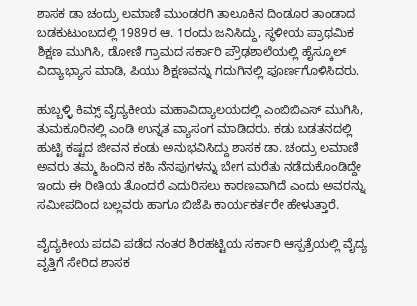ಶಾಸಕ ಡಾ ಚಂದ್ರು ಲಮಾಣಿ ಮುಂಡರಗಿ ತಾಲೂಕಿನ ದಿಂಡೂರ ತಾಂಡಾದ ಬಡಕುಟುಂಬದಲ್ಲಿ 1989ರ ಆ. 1ರಂದು ಜನಿಸಿದ್ದು, ಸ್ಥಳೀಯ ಪ್ರಾಥಮಿಕ ಶಿಕ್ಷಣ ಮುಗಿಸಿ, ಡೋಣಿ ಗ್ರಾಮದ ಸರ್ಕಾರಿ ಪ್ರೌಢಶಾಲೆಯಲ್ಲಿ ಹೈಸ್ಕೂಲ್ ವಿದ್ಯಾಭ್ಯಾಸ ಮಾಡಿ, ಪಿಯು ಶಿಕ್ಷಣವನ್ನು ಗದುಗಿನಲ್ಲಿ ಪೂರ್ಣಗೊಳಿಸಿದರು.

ಹುಬ್ಬಳ್ಳಿ ಕಿಮ್ಸ್ ವೈದ್ಯಕೀಯ ಮಹಾವಿದ್ಯಾಲಯದಲ್ಲಿ ಎಂಬಿಬಿಎಸ್ ಮುಗಿಸಿ, ತುಮಕೂರಿನಲ್ಲಿ ಎಂಡಿ ಉನ್ನತ ವ್ಯಾಸಂಗ ಮಾಡಿದರು. ಕಡು ಬಡತನದಲ್ಲಿ ಹುಟ್ಟಿ ಕಷ್ಟದ ಜೀವನ ಕಂಡು ಅನುಭವಿಸಿದ್ದು ಶಾಸಕ ಡಾ. ಚಂದ್ರು ಲಮಾಣಿ ಅವರು ತಮ್ಮ ಹಿಂದಿನ ಕಹಿ ನೆನಪುಗಳನ್ನು ಬೇಗ ಮರೆತು ನಡೆದುಕೊಂಡಿದ್ದೇ ಇಂದು ಈ ರೀತಿಯ ತೊಂದರೆ ಎದುರಿಸಲು ಕಾರಣವಾಗಿದೆ ಎಂದು ಅವರನ್ನು ಸಮೀಪದಿಂದ ಬಲ್ಲವರು ಹಾಗೂ ಬಿಜೆಪಿ ಕಾರ್ಯಕರ್ತರೇ ಹೇಳುತ್ತಾರೆ.

ವೈದ್ಯಕೀಯ ಪದವಿ ಪಡೆದ ನಂತರ ಶಿರಹಟ್ಟಿಯ ಸರ್ಕಾರಿ ಆಸ್ಪತ್ರೆಯಲ್ಲಿ ವೈದ್ಯ ವೃತ್ತಿಗೆ ಸೇರಿದ ಶಾಸಕ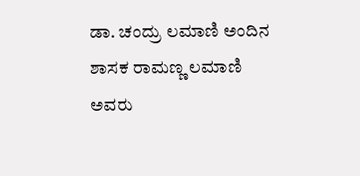ಡಾ. ಚಂದ್ರು ಲಮಾಣಿ ಅಂದಿನ ಶಾಸಕ ರಾಮಣ್ಣ ಲಮಾಣಿ ಅವರು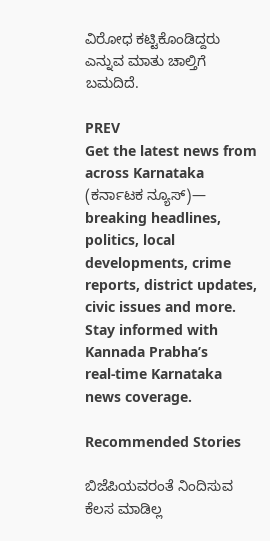ವಿರೋಧ ಕಟ್ಟಿಕೊಂಡಿದ್ದರು ಎನ್ನುವ ಮಾತು ಚಾಲ್ತಿಗೆ ಬಮದಿದೆ.

PREV
Get the latest news from across Karnataka (ಕರ್ನಾಟಕ ನ್ಯೂಸ್)— breaking headlines, politics, local developments, crime reports, district updates, civic issues and more. Stay informed with Kannada Prabha’s real‑time Karnataka news coverage.

Recommended Stories

ಬಿಜೆಪಿಯವರಂತೆ ನಿಂದಿಸುವ ಕೆಲಸ ಮಾಡಿಲ್ಲ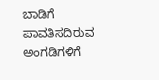ಬಾಡಿಗೆ ಪಾವತಿಸದಿರುವ ಅಂಗಡಿಗಳಿಗೆ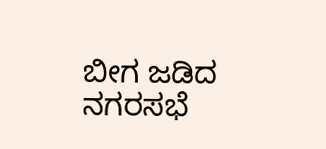ಬೀಗ ಜಡಿದ ನಗರಸಭೆ